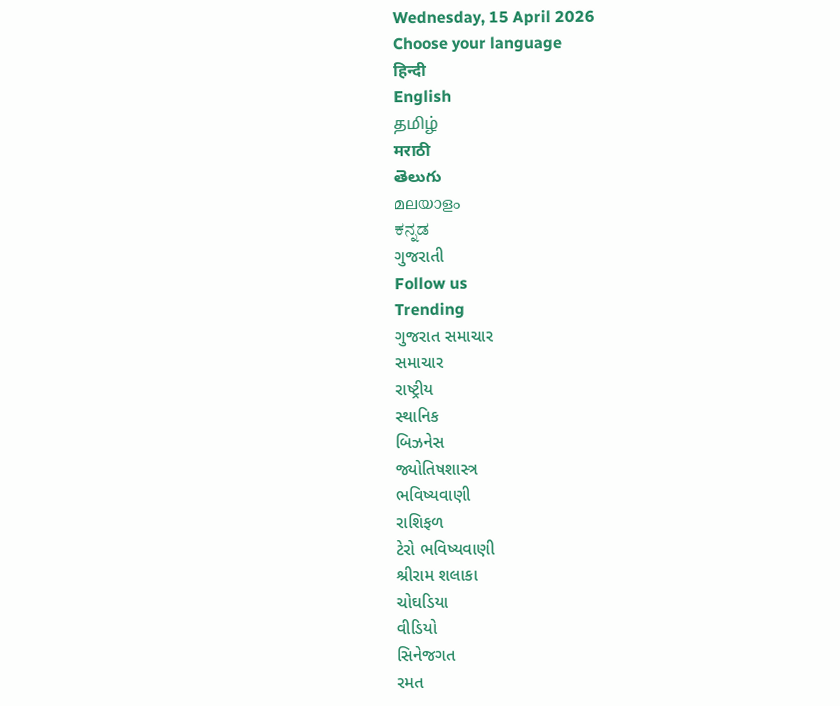Wednesday, 15 April 2026
Choose your language
हिन्दी
English
தமிழ்
मराठी
తెలుగు
മലയാളം
ಕನ್ನಡ
ગુજરાતી
Follow us
Trending
ગુજરાત સમાચાર
સમાચાર
રાષ્ટ્રીય
સ્થાનિક
બિઝનેસ
જ્યોતિષશાસ્ત્ર
ભવિષ્યવાણી
રાશિફળ
ટેરો ભવિષ્યવાણી
શ્રીરામ શલાકા
ચોઘડિયા
વીડિયો
સિનેજગત
રમત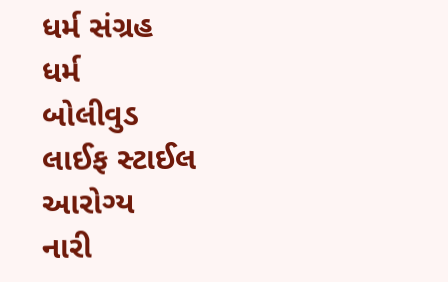ધર્મ સંગ્રહ
ધર્મ
બોલીવુડ
લાઈફ સ્ટાઈલ
આરોગ્ય
નારી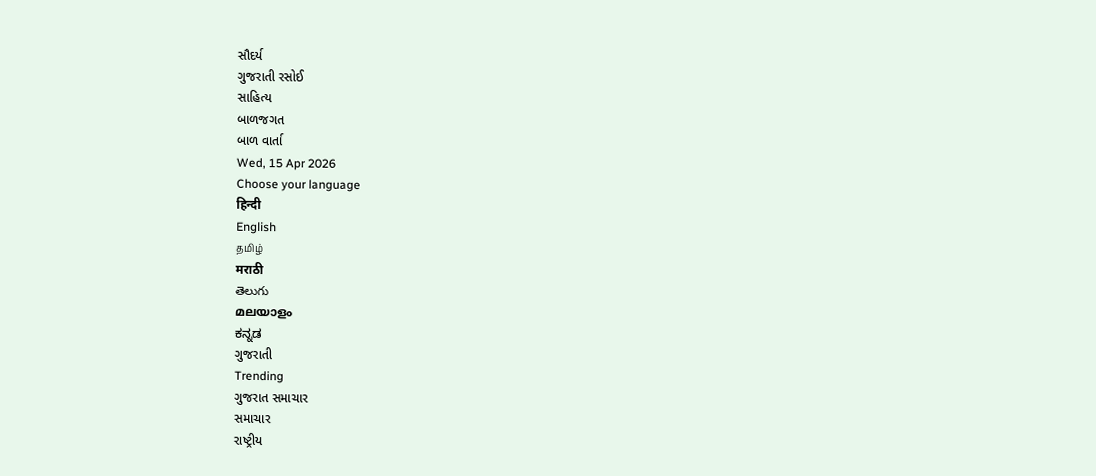સૌદર્ય
ગુજરાતી રસોઈ
સાહિત્ય
બાળજગત
બાળ વાર્તા
Wed, 15 Apr 2026
Choose your language
हिन्दी
English
தமிழ்
मराठी
తెలుగు
മലയാളം
ಕನ್ನಡ
ગુજરાતી
Trending
ગુજરાત સમાચાર
સમાચાર
રાષ્ટ્રીય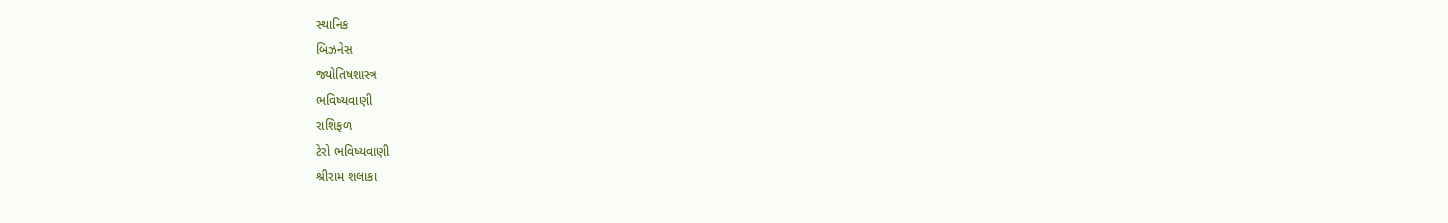સ્થાનિક
બિઝનેસ
જ્યોતિષશાસ્ત્ર
ભવિષ્યવાણી
રાશિફળ
ટેરો ભવિષ્યવાણી
શ્રીરામ શલાકા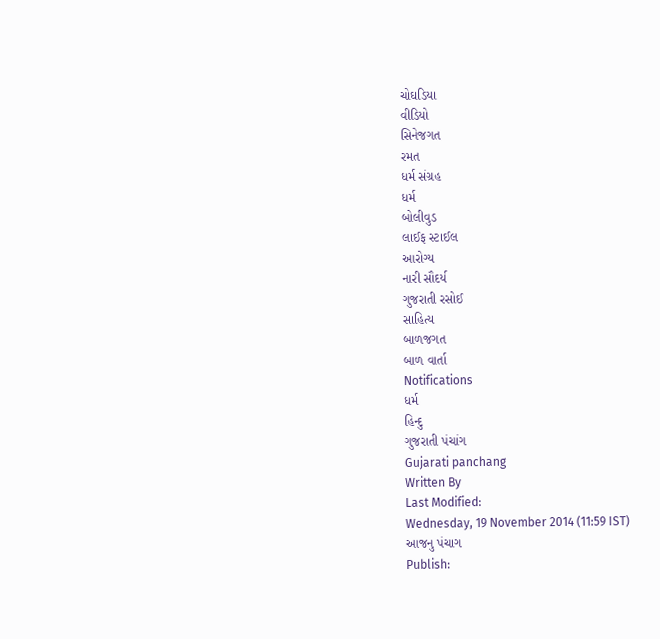ચોઘડિયા
વીડિયો
સિનેજગત
રમત
ધર્મ સંગ્રહ
ધર્મ
બોલીવુડ
લાઈફ સ્ટાઈલ
આરોગ્ય
નારી સૌદર્ય
ગુજરાતી રસોઈ
સાહિત્ય
બાળજગત
બાળ વાર્તા
Notifications
ધર્મ
હિન્દુ
ગુજરાતી પંચાંગ
Gujarati panchang
Written By
Last Modified:
Wednesday, 19 November 2014 (11:59 IST)
આજનુ પંચાગ
Publish: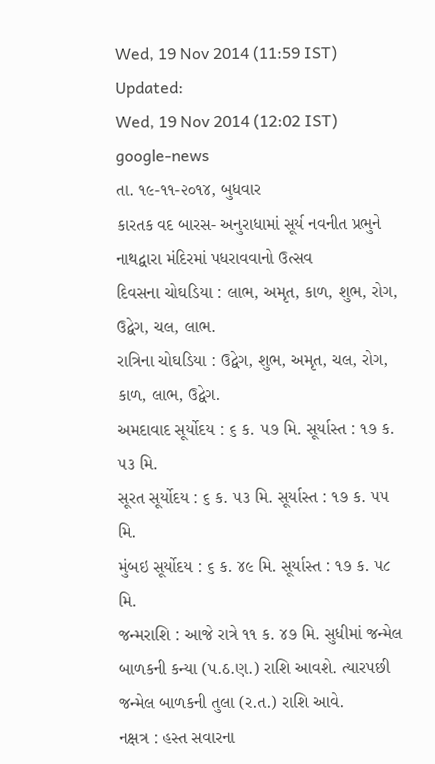Wed, 19 Nov 2014 (11:59 IST)
Updated:
Wed, 19 Nov 2014 (12:02 IST)
google-news
તા. ૧૯-૧૧-૨૦૧૪, બુધવાર
કારતક વદ બારસ- અનુરાધામાં સૂર્ય નવનીત પ્રભુને
નાથદ્વારા મંદિરમાં પધરાવવાનો ઉત્સવ
દિવસના ચોઘડિયા : લાભ, અમૃત, કાળ, શુભ, રોગ, ઉદ્વેગ, ચલ, લાભ.
રાત્રિના ચોઘડિયા : ઉદ્વેગ, શુભ, અમૃત, ચલ, રોગ, કાળ, લાભ, ઉદ્વેગ.
અમદાવાદ સૂર્યોદય : ૬ ક. ૫૭ મિ. સૂર્યાસ્ત : ૧૭ ક. ૫૩ મિ.
સૂરત સૂર્યોદય : ૬ ક. ૫૩ મિ. સૂર્યાસ્ત : ૧૭ ક. ૫૫ મિ.
મુંબઇ સૂર્યોદય : ૬ ક. ૪૯ મિ. સૂર્યાસ્ત : ૧૭ ક. ૫૮ મિ.
જન્મરાશિ : આજે રાત્રે ૧૧ ક. ૪૭ મિ. સુધીમાં જન્મેલ બાળકની કન્યા (પ.ઠ.ણ.) રાશિ આવશે. ત્યારપછી જન્મેલ બાળકની તુલા (ર.ત.) રાશિ આવે.
નક્ષત્ર : હસ્ત સવારના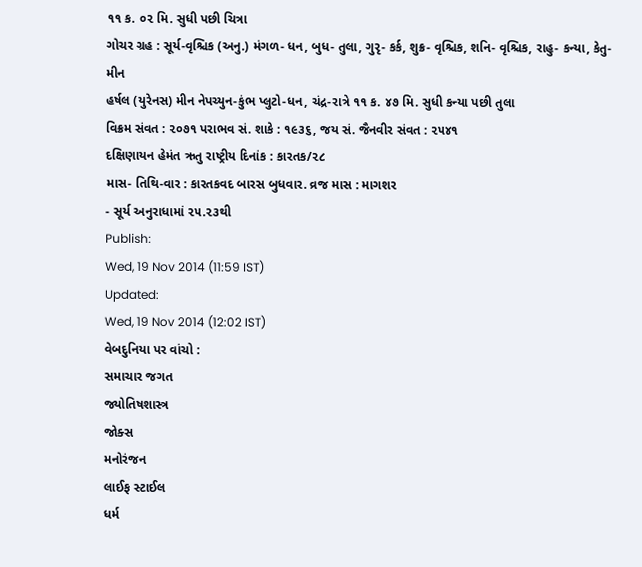૧૧ ક. ૦૨ મિ. સુધી પછી ચિત્રા
ગોચર ગ્રહ : સૂર્ય-વૃશ્ચિક (અનુ.) મંગળ- ધન, બુધ- તુલા, ગુરૃ- કર્ક, શુક્ર- વૃશ્ચિક, શનિ- વૃશ્ચિક, રાહુ- કન્યા, કેતુ- મીન
હર્ષલ (યુરેનસ) મીન નેપચ્યુન-કુંભ પ્લુટો-ધન, ચંદ્ર-રાત્રે ૧૧ ક. ૪૭ મિ. સુધી કન્યા પછી તુલા
વિક્રમ સંવત : ૨૦૭૧ પરાભવ સં. શાકે : ૧૯૩૬, જય સં. જૈનવીર સંવત : ૨૫૪૧
દક્ષિણાયન હેમંત ઋતુ રાષ્ટ્રીય દિનાંક : કારતક/૨૮
માસ- તિથિ-વાર : કારતકવદ બારસ બુધવાર. વ્રજ માસ : માગશર
- સૂર્ય અનુરાધામાં ૨૫.૨૩થી
Publish:
Wed, 19 Nov 2014 (11:59 IST)
Updated:
Wed, 19 Nov 2014 (12:02 IST)
વેબદુનિયા પર વાંચો :
સમાચાર જગત
જ્યોતિષશાસ્ત્ર
જોક્સ
મનોરંજન
લાઈફ સ્ટાઈલ
ધર્મ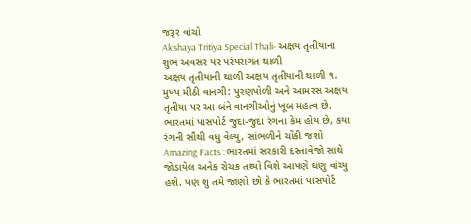જરૂર વાંચો
Akshaya Tritiya Special Thali- અક્ષય તૃતીયાના શુભ અવસર પર પરંપરાગત થાળી
અક્ષય તૃતીયાની થાળી અક્ષય તૃતીયાની થાળી ૧. મુખ્ય મીઠી વાનગી: પુરણપોળી અને આમરસ અક્ષય તૃતીયા પર આ બંને વાનગીઓનું ખૂબ મહત્વ છે.
ભારતમાં પાસપોર્ટ જુદા-જુદા રંગના કેમ હોય છે, કયા રંગની સૌથી વધુ વેલ્યુ, સાંભળીને ચોંકી જશો
Amazing Facts : ભારતમાં સરકારી દસ્તાવેજો સાથે જોડાયેલ અનેક રોચક તથ્યો વિશે આપણે ઘણુ વાંચ્યુ હશે. પણ શુ તમે જાણો છો કે ભારતમાં પાસપોર્ટ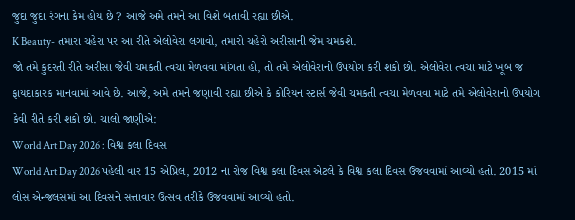જુદા જુદા રંગના કેમ હોય છે ? આજે અમે તમને આ વિશે બતાવી રહ્યા છીએ.
K Beauty- તમારા ચહેરા પર આ રીતે એલોવેરા લગાવો, તમારો ચહેરો અરીસાની જેમ ચમકશે.
જો તમે કુદરતી રીતે અરીસા જેવી ચમકતી ત્વચા મેળવવા માંગતા હો, તો તમે એલોવેરાનો ઉપયોગ કરી શકો છો. એલોવેરા ત્વચા માટે ખૂબ જ ફાયદાકારક માનવામાં આવે છે. આજે, અમે તમને જણાવી રહ્યા છીએ કે કોરિયન સ્ટાર્સ જેવી ચમકતી ત્વચા મેળવવા માટે તમે એલોવેરાનો ઉપયોગ કેવી રીતે કરી શકો છો. ચાલો જાણીએ:
World Art Day 2026 : વિશ્વ કલા દિવસ
World Art Day 2026 પહેલી વાર 15 એપ્રિલ, 2012 ના રોજ વિશ્વ કલા દિવસ એટલે કે વિશ્વ કલા દિવસ ઉજવવામાં આવ્યો હતો. 2015 માં લોસ એન્જલસમાં આ દિવસને સત્તાવાર ઉત્સવ તરીકે ઉજવવામાં આવ્યો હતો.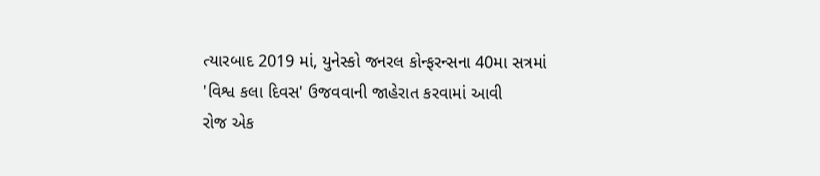ત્યારબાદ 2019 માં, યુનેસ્કો જનરલ કોન્ફરન્સના 40મા સત્રમાં 'વિશ્વ કલા દિવસ' ઉજવવાની જાહેરાત કરવામાં આવી
રોજ એક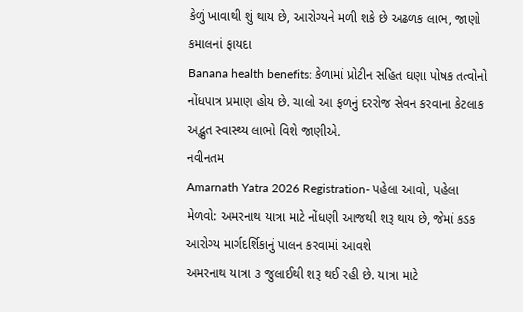કેળું ખાવાથી શું થાય છે, આરોગ્યને મળી શકે છે અઢળક લાભ, જાણો કમાલનાં ફાયદા
Banana health benefits: કેળામાં પ્રોટીન સહિત ઘણા પોષક તત્વોનો નોંધપાત્ર પ્રમાણ હોય છે. ચાલો આ ફળનું દરરોજ સેવન કરવાના કેટલાક અદ્ભુત સ્વાસ્થ્ય લાભો વિશે જાણીએ.
નવીનતમ
Amarnath Yatra 2026 Registration- પહેલા આવો, પહેલા મેળવો: અમરનાથ યાત્રા માટે નોંધણી આજથી શરૂ થાય છે, જેમાં કડક આરોગ્ય માર્ગદર્શિકાનું પાલન કરવામાં આવશે
અમરનાથ યાત્રા ૩ જુલાઈથી શરૂ થઈ રહી છે. યાત્રા માટે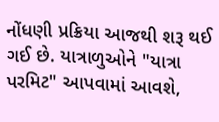નોંધણી પ્રક્રિયા આજથી શરૂ થઈ ગઈ છે. યાત્રાળુઓને "યાત્રા પરમિટ" આપવામાં આવશે,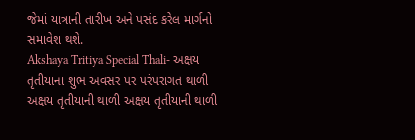જેમાં યાત્રાની તારીખ અને પસંદ કરેલ માર્ગનો સમાવેશ થશે.
Akshaya Tritiya Special Thali- અક્ષય તૃતીયાના શુભ અવસર પર પરંપરાગત થાળી
અક્ષય તૃતીયાની થાળી અક્ષય તૃતીયાની થાળી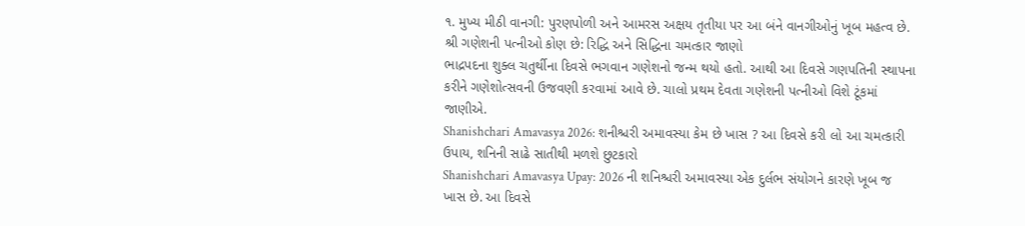૧. મુખ્ય મીઠી વાનગી: પુરણપોળી અને આમરસ અક્ષય તૃતીયા પર આ બંને વાનગીઓનું ખૂબ મહત્વ છે.
શ્રી ગણેશની પત્નીઓ કોણ છે: રિદ્ધિ અને સિદ્ધિના ચમત્કાર જાણો
ભાદ્રપદના શુક્લ ચતુર્થીના દિવસે ભગવાન ગણેશનો જન્મ થયો હતો. આથી આ દિવસે ગણપતિની સ્થાપના કરીને ગણેશોત્સવની ઉજવણી કરવામાં આવે છે. ચાલો પ્રથમ દેવતા ગણેશની પત્નીઓ વિશે ટૂંકમાં જાણીએ.
Shanishchari Amavasya 2026: શનીશ્ચરી અમાવસ્યા કેમ છે ખાસ ? આ દિવસે કરી લો આ ચમત્કારી ઉપાય, શનિની સાઢે સાતીથી મળશે છુટકારો
Shanishchari Amavasya Upay: 2026 ની શનિશ્ચરી અમાવસ્યા એક દુર્લભ સંયોગને કારણે ખૂબ જ ખાસ છે. આ દિવસે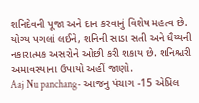શનિદેવની પૂજા અને દાન કરવાનું વિશેષ મહત્વ છે. યોગ્ય પગલાં લઈને, શનિની સાડા સતી અને ધૈય્યની નકારાત્મક અસરોને ઓછી કરી શકાય છે. શનિશ્ચરી અમાવસ્યાના ઉપાયો અહીં જાણો.
Aaj Nu panchang- આજનુ પંચાગ -15 એપ્રિલ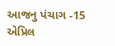આજનુ પંચાગ -15 એપ્રિલ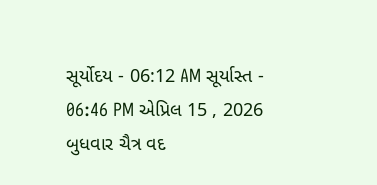સૂર્યોદય - 06:12 AM સૂર્યાસ્ત - 06:46 PM એપ્રિલ 15 , 2026 બુધવાર ચૈત્ર વદ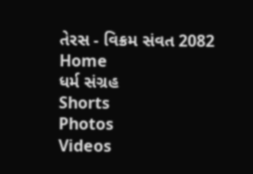તેરસ - વિક્રમ સંવત 2082
Home
ધર્મ સંગ્રહ
Shorts
Photos
Videos